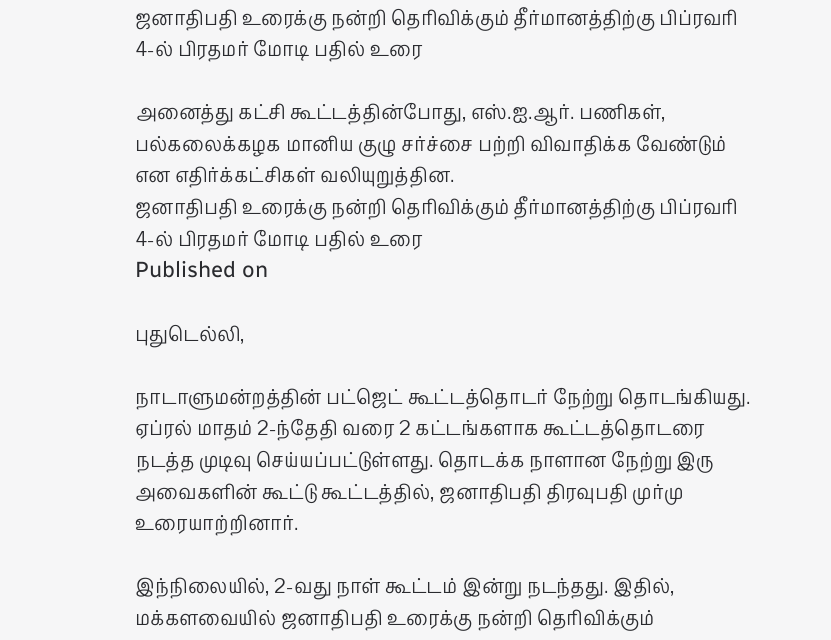ஜனாதிபதி உரைக்கு நன்றி தெரிவிக்கும் தீர்மானத்திற்கு பிப்ரவரி 4-ல் பிரதமர் மோடி பதில் உரை

அனைத்து கட்சி கூட்டத்தின்போது, எஸ்.ஐ.ஆர். பணிகள், பல்கலைக்கழக மானிய குழு சர்ச்சை பற்றி விவாதிக்க வேண்டும் என எதிர்க்கட்சிகள் வலியுறுத்தின.
ஜனாதிபதி உரைக்கு நன்றி தெரிவிக்கும் தீர்மானத்திற்கு பிப்ரவரி 4-ல் பிரதமர் மோடி பதில் உரை
Published on

புதுடெல்லி,

நாடாளுமன்றத்தின் பட்ஜெட் கூட்டத்தொடர் நேற்று தொடங்கியது. ஏப்ரல் மாதம் 2-ந்தேதி வரை 2 கட்டங்களாக கூட்டத்தொடரை நடத்த முடிவு செய்யப்பட்டுள்ளது. தொடக்க நாளான நேற்று இரு அவைகளின் கூட்டு கூட்டத்தில், ஜனாதிபதி திரவுபதி முர்மு உரையாற்றினார்.

இந்நிலையில், 2-வது நாள் கூட்டம் இன்று நடந்தது. இதில், மக்களவையில் ஜனாதிபதி உரைக்கு நன்றி தெரிவிக்கும்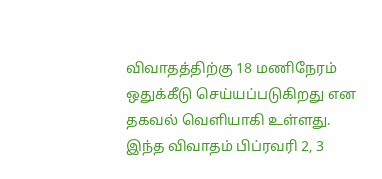விவாதத்திற்கு 18 மணிநேரம் ஒதுக்கீடு செய்யப்படுகிறது என தகவல் வெளியாகி உள்ளது. இந்த விவாதம் பிப்ரவரி 2, 3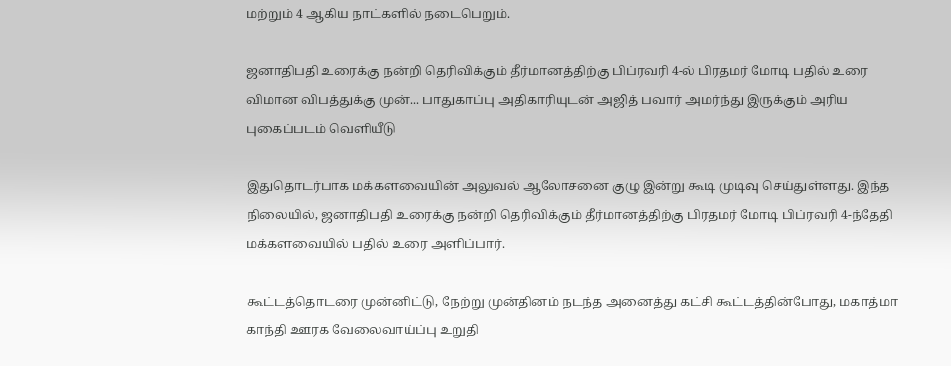மற்றும் 4 ஆகிய நாட்களில் நடைபெறும்.

ஜனாதிபதி உரைக்கு நன்றி தெரிவிக்கும் தீர்மானத்திற்கு பிப்ரவரி 4-ல் பிரதமர் மோடி பதில் உரை
விமான விபத்துக்கு முன்... பாதுகாப்பு அதிகாரியுடன் அஜித் பவார் அமர்ந்து இருக்கும் அரிய புகைப்படம் வெளியீடு

இதுதொடர்பாக மக்களவையின் அலுவல் ஆலோசனை குழு இன்று கூடி முடிவு செய்துள்ளது. இந்த நிலையில், ஜனாதிபதி உரைக்கு நன்றி தெரிவிக்கும் தீர்மானத்திற்கு பிரதமர் மோடி பிப்ரவரி 4-ந்தேதி மக்களவையில் பதில் உரை அளிப்பார்.

கூட்டத்தொடரை முன்னிட்டு, நேற்று முன்தினம் நடந்த அனைத்து கட்சி கூட்டத்தின்போது, மகாத்மா காந்தி ஊரக வேலைவாய்ப்பு உறுதி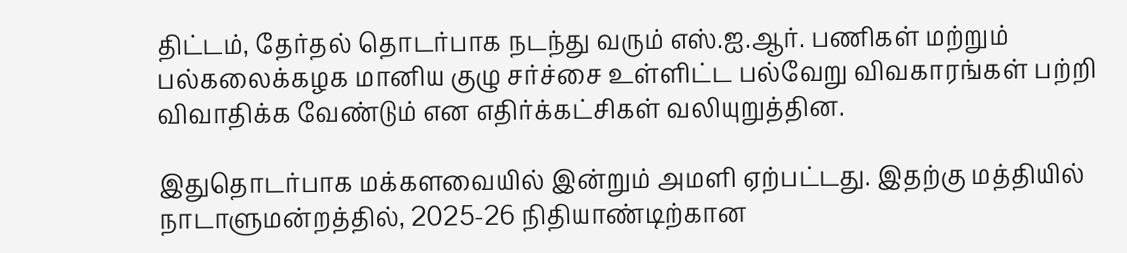திட்டம், தேர்தல் தொடர்பாக நடந்து வரும் எஸ்.ஐ.ஆர். பணிகள் மற்றும் பல்கலைக்கழக மானிய குழு சர்ச்சை உள்ளிட்ட பல்வேறு விவகாரங்கள் பற்றி விவாதிக்க வேண்டும் என எதிர்க்கட்சிகள் வலியுறுத்தின.

இதுதொடர்பாக மக்களவையில் இன்றும் அமளி ஏற்பட்டது. இதற்கு மத்தியில் நாடாளுமன்றத்தில், 2025-26 நிதியாண்டிற்கான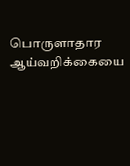பொருளாதார ஆய்வறிக்கையை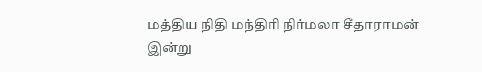மத்திய நிதி மந்திரி நிர்மலா சீதாராமன் இன்று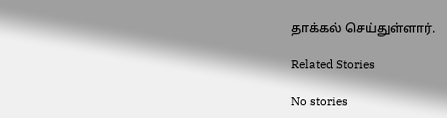தாக்கல் செய்துள்ளார்.

Related Stories

No stories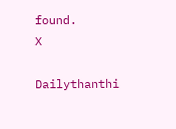found.
X

Dailythanthi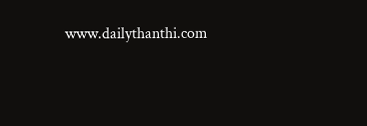www.dailythanthi.com